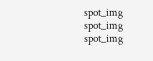spot_img
spot_img
spot_img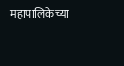महापालिकेच्या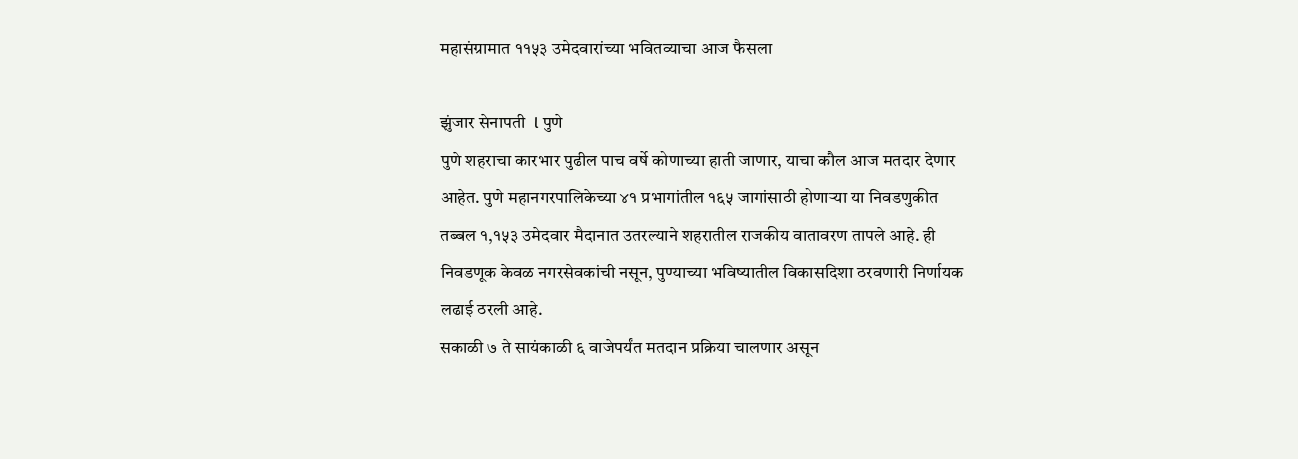महासंग्रामात ११५३ उमेदवारांच्या भवितव्याचा आज फैसला

झुंजार सेनापती  l पुणे
पुणे शहराचा कारभार पुढील पाच वर्षे कोणाच्या हाती जाणार, याचा कौल आज मतदार देणार आहेत. पुणे महानगरपालिकेच्या ४१ प्रभागांतील १६५ जागांसाठी होणाऱ्या या निवडणुकीत तब्बल १,१५३ उमेदवार मैदानात उतरल्याने शहरातील राजकीय वातावरण तापले आहे. ही निवडणूक केवळ नगरसेवकांची नसून, पुण्याच्या भविष्यातील विकासदिशा ठरवणारी निर्णायक लढाई ठरली आहे.
सकाळी ७ ते सायंकाळी ६ वाजेपर्यंत मतदान प्रक्रिया चालणार असून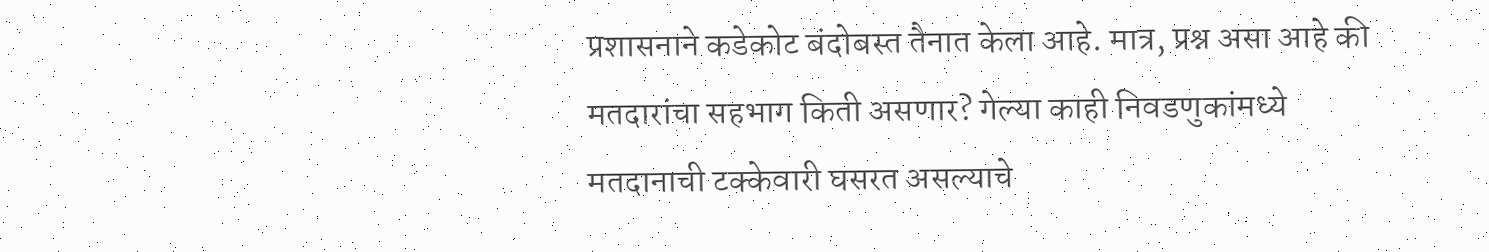प्रशासनाने कडेकोट बंदोबस्त तैनात केला आहे. मात्र, प्रश्न असा आहे की मतदारांचा सहभाग किती असणार? गेल्या काही निवडणुकांमध्ये मतदानाची टक्केवारी घसरत असल्याचे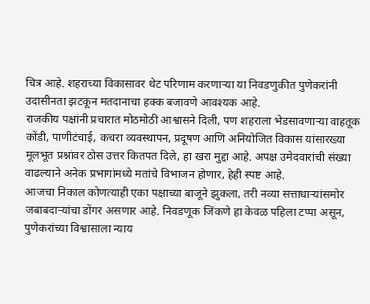चित्र आहे. शहराच्या विकासावर थेट परिणाम करणाऱ्या या निवडणुकीत पुणेकरांनी उदासीनता झटकून मतदानाचा हक्क बजावणे आवश्यक आहे.
राजकीय पक्षांनी प्रचारात मोठमोठी आश्वासने दिली, पण शहराला भेडसावणाऱ्या वाहतूक कोंडी, पाणीटंचाई, कचरा व्यवस्थापन, प्रदूषण आणि अनियोजित विकास यांसारख्या मूलभूत प्रश्नांवर ठोस उत्तर कितपत दिले, हा खरा मुद्दा आहे. अपक्ष उमेदवारांची संख्या वाढल्याने अनेक प्रभागांमध्ये मतांचे विभाजन होणार, हेही स्पष्ट आहे.
आजचा निकाल कोणत्याही एका पक्षाच्या बाजूने झुकला, तरी नव्या सत्ताधाऱ्यांसमोर जबाबदाऱ्यांचा डोंगर असणार आहे. निवडणूक जिंकणे हा केवळ पहिला टप्पा असून, पुणेकरांच्या विश्वासाला न्याय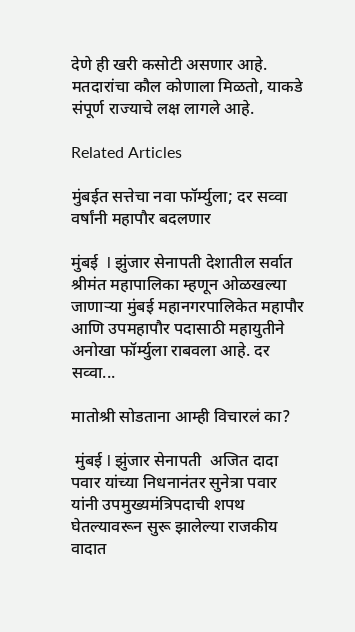देणे ही खरी कसोटी असणार आहे. मतदारांचा कौल कोणाला मिळतो, याकडे संपूर्ण राज्याचे लक्ष लागले आहे.

Related Articles

मुंबईत सत्तेचा नवा फॉर्म्युला; दर सव्वा वर्षांनी महापौर बदलणार

मुंबई  l झुंजार सेनापती देशातील सर्वात श्रीमंत महापालिका म्हणून ओळखल्या जाणाऱ्या मुंबई महानगरपालिकेत महापौर आणि उपमहापौर पदासाठी महायुतीने अनोखा फॉर्म्युला राबवला आहे. दर सव्वा...

मातोश्री सोडताना आम्ही विचारलं का?

 मुंबई l झुंजार सेनापती  अजित दादा पवार यांच्या निधनानंतर सुनेत्रा पवार यांनी उपमुख्यमंत्रिपदाची शपथ घेतल्यावरून सुरू झालेल्या राजकीय वादात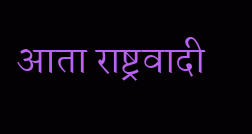आता राष्ट्रवादी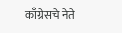काँग्रेसचे नेते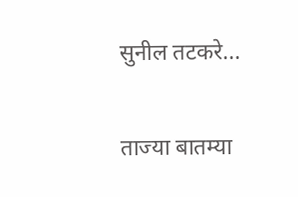सुनील तटकरे...

ताज्या बातम्या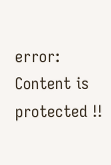error: Content is protected !!